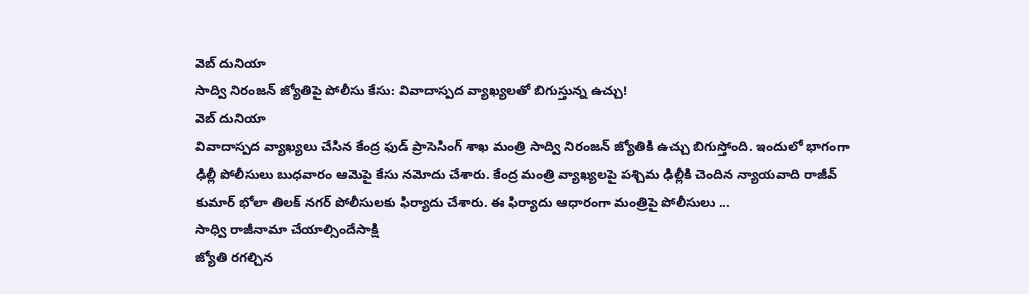వెబ్ దునియా
సాద్వి నిరంజన్ జ్యోతిపై పోలీసు కేసు: వివాదాస్పద వ్యాఖ్యలతో బిగుస్తున్న ఉచ్చు!
వెబ్ దునియా
వివాదాస్పద వ్యాఖ్యలు చేసిన కేంద్ర ఫుడ్ ప్రాసెసింగ్ శాఖ మంత్రి సాద్వి నిరంజన్ జ్యోతికి ఉచ్చు బిగుస్తోంది. ఇందులో భాగంగా ఢిల్లీ పోలీసులు బుధవారం ఆమెపై కేసు నమోదు చేశారు. కేంద్ర మంత్రి వ్యాఖ్యలపై పశ్చిమ ఢిల్లీకి చెందిన న్యాయవాది రాజీవ్ కుమార్ భోలా తిలక్ నగర్ పోలీసులకు ఫిర్యాదు చేశారు. ఈ ఫిర్యాదు ఆధారంగా మంత్రిపై పోలీసులు ...
సాధ్వి రాజీనామా చేయాల్సిందేసాక్షి
జ్యోతి రగల్చిన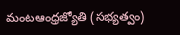మంటఆంధ్రజ్యోతి (సభ్యత్వం)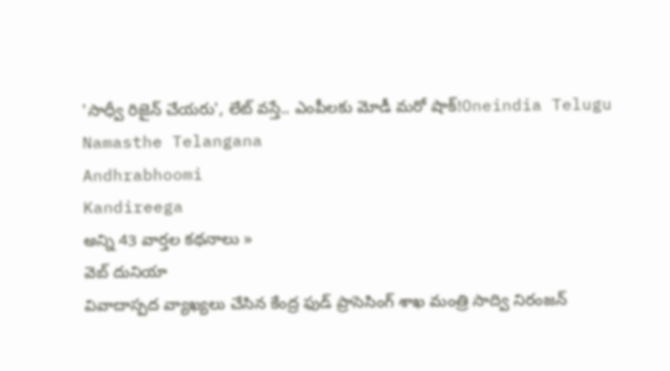'సాధ్వీ రిజైన్ చేయరు', లేట్ వస్తే.. ఎంపీలకు మోడీ మరో షాక్!Oneindia Telugu
Namasthe Telangana
Andhrabhoomi
Kandireega
అన్ని 43 వార్తల కథనాలు »
వెబ్ దునియా
వివాదాస్పద వ్యాఖ్యలు చేసిన కేంద్ర ఫుడ్ ప్రాసెసింగ్ శాఖ మంత్రి సాద్వి నిరంజన్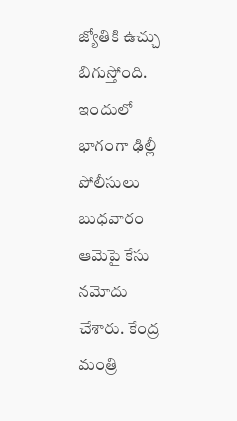జ్యోతికి ఉచ్చు బిగుస్తోంది. ఇందులో భాగంగా ఢిల్లీ పోలీసులు బుధవారం ఆమెపై కేసు నమోదు చేశారు. కేంద్ర మంత్రి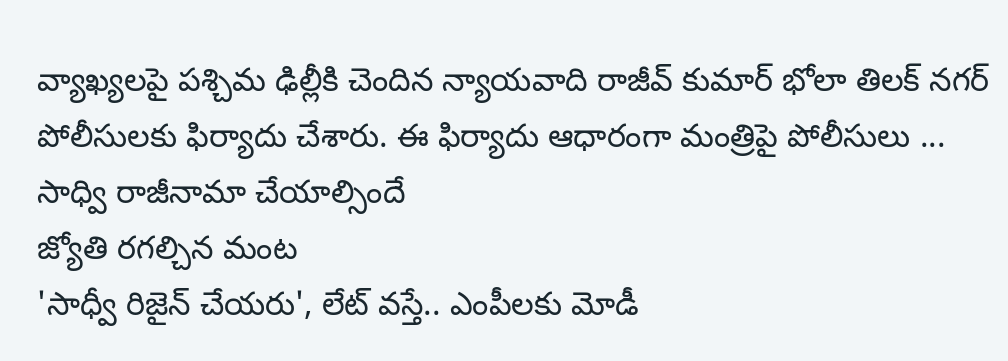వ్యాఖ్యలపై పశ్చిమ ఢిల్లీకి చెందిన న్యాయవాది రాజీవ్ కుమార్ భోలా తిలక్ నగర్ పోలీసులకు ఫిర్యాదు చేశారు. ఈ ఫిర్యాదు ఆధారంగా మంత్రిపై పోలీసులు ...
సాధ్వి రాజీనామా చేయాల్సిందే
జ్యోతి రగల్చిన మంట
'సాధ్వీ రిజైన్ చేయరు', లేట్ వస్తే.. ఎంపీలకు మోడీ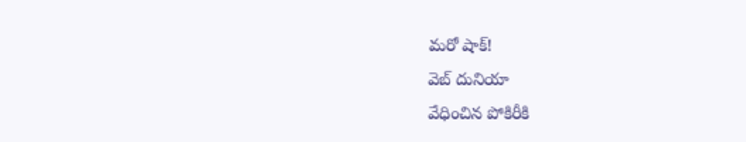మరో షాక్!
వెబ్ దునియా
వేధించిన పోకిరీకి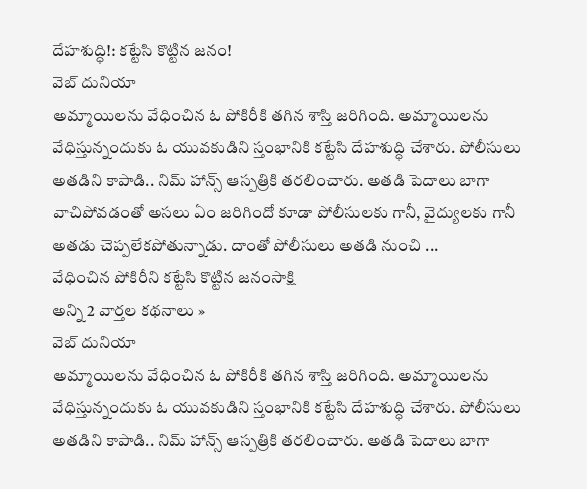దేహశుద్ధి!: కట్టేసి కొట్టిన జనం!
వెబ్ దునియా
అమ్మాయిలను వేధించిన ఓ పోకిరీకి తగిన శాస్తి జరిగింది. అమ్మాయిలను వేధిస్తున్నందుకు ఓ యువకుడిని స్తంభానికి కట్టేసి దేహశుద్ధి చేశారు. పోలీసులు అతడిని కాపాడి.. నిమ్ హాన్స్ ఆస్పత్రికి తరలించారు. అతడి పెదాలు బాగా వాచిపోవడంతో అసలు ఏం జరిగిందో కూడా పోలీసులకు గానీ, వైద్యులకు గానీ అతడు చెప్పలేకపోతున్నాడు. దాంతో పోలీసులు అతడి నుంచి ...
వేధించిన పోకిరీని కట్టేసి కొట్టిన జనంసాక్షి
అన్ని 2 వార్తల కథనాలు »
వెబ్ దునియా
అమ్మాయిలను వేధించిన ఓ పోకిరీకి తగిన శాస్తి జరిగింది. అమ్మాయిలను వేధిస్తున్నందుకు ఓ యువకుడిని స్తంభానికి కట్టేసి దేహశుద్ధి చేశారు. పోలీసులు అతడిని కాపాడి.. నిమ్ హాన్స్ ఆస్పత్రికి తరలించారు. అతడి పెదాలు బాగా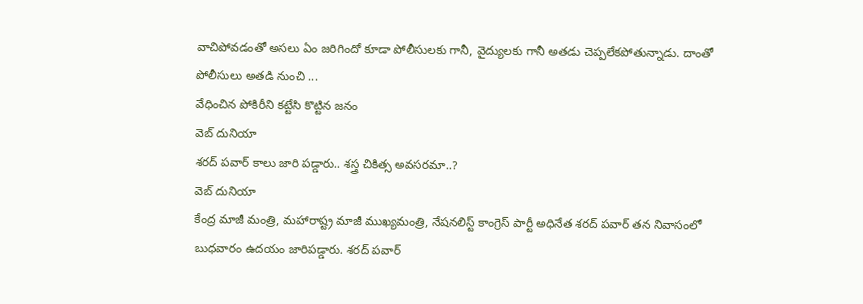వాచిపోవడంతో అసలు ఏం జరిగిందో కూడా పోలీసులకు గానీ, వైద్యులకు గానీ అతడు చెప్పలేకపోతున్నాడు. దాంతో పోలీసులు అతడి నుంచి ...
వేధించిన పోకిరీని కట్టేసి కొట్టిన జనం
వెబ్ దునియా
శరద్ పవార్ కాలు జారి పడ్డారు.. శస్త్ర చికిత్స అవసరమా..?
వెబ్ దునియా
కేంద్ర మాజీ మంత్రి, మహారాష్ట్ర మాజీ ముఖ్యమంత్రి, నేషనలిస్ట్ కాంగ్రెస్ పార్టీ అధినేత శరద్ పవార్ తన నివాసంలో బుధవారం ఉదయం జారిపడ్డారు. శరద్ పవార్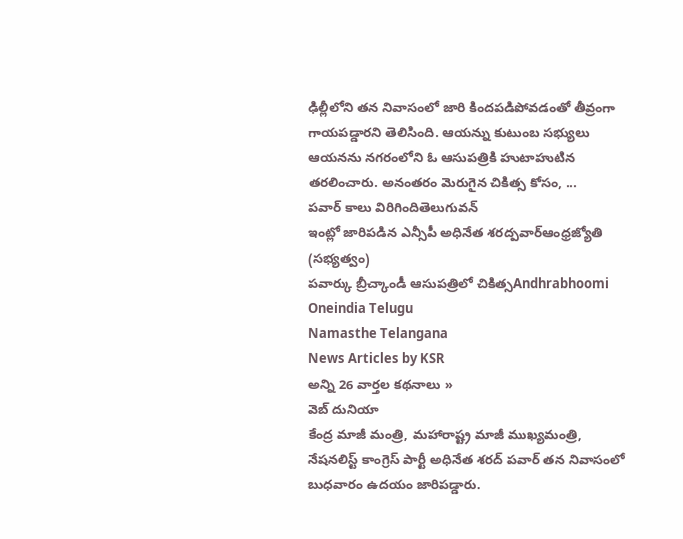ఢిల్లీలోని తన నివాసంలో జారి కిందపడిపోవడంతో తీవ్రంగా గాయపడ్డారని తెలిసింది. ఆయన్ను కుటుంబ సభ్యులు ఆయనను నగరంలోని ఓ ఆసుపత్రికి హుటాహుటిన తరలించారు. అనంతరం మెరుగైన చికిత్స కోసం, ...
పవార్ కాలు విరిగిందితెలుగువన్
ఇంట్లో జారిపడిన ఎన్సీపీ అధినేత శరద్పవార్ఆంధ్రజ్యోతి (సభ్యత్వం)
పవార్కు బ్రీచ్కాండీ ఆసుపత్రిలో చికిత్సAndhrabhoomi
Oneindia Telugu
Namasthe Telangana
News Articles by KSR
అన్ని 26 వార్తల కథనాలు »
వెబ్ దునియా
కేంద్ర మాజీ మంత్రి, మహారాష్ట్ర మాజీ ముఖ్యమంత్రి, నేషనలిస్ట్ కాంగ్రెస్ పార్టీ అధినేత శరద్ పవార్ తన నివాసంలో బుధవారం ఉదయం జారిపడ్డారు.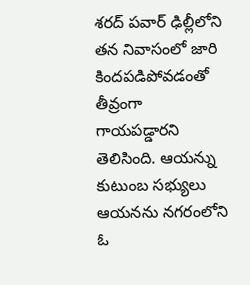శరద్ పవార్ ఢిల్లీలోని తన నివాసంలో జారి కిందపడిపోవడంతో తీవ్రంగా గాయపడ్డారని తెలిసింది. ఆయన్ను కుటుంబ సభ్యులు ఆయనను నగరంలోని ఓ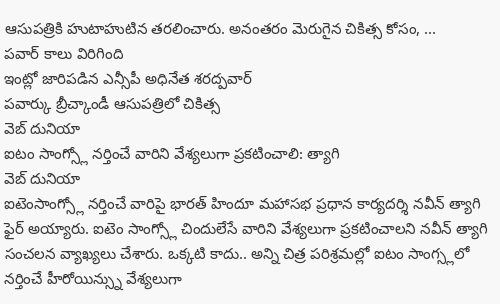ఆసుపత్రికి హుటాహుటిన తరలించారు. అనంతరం మెరుగైన చికిత్స కోసం, ...
పవార్ కాలు విరిగింది
ఇంట్లో జారిపడిన ఎన్సీపీ అధినేత శరద్పవార్
పవార్కు బ్రీచ్కాండీ ఆసుపత్రిలో చికిత్స
వెబ్ దునియా
ఐటం సాంగ్స్లో నర్తించే వారిని వేశ్యలుగా ప్రకటించాలి: త్యాగి
వెబ్ దునియా
ఐటెంసాంగ్స్లో నర్తించే వారిపై భారత్ హిందూ మహాసభ ప్రధాన కార్యదర్శి నవీన్ త్యాగి ఫైర్ అయ్యారు. ఐటెం సాంగ్స్లో చిందులేసే వారిని వేశ్యలుగా ప్రకటించాలని నవీన్ త్యాగి సంచలన వ్యాఖ్యలు చేశారు. ఒక్కటి కాదు.. అన్ని చిత్ర పరిశ్రమల్లో ఐటం సాంగ్స్లలో నర్తించే హీరోయిన్స్ను వేశ్యలుగా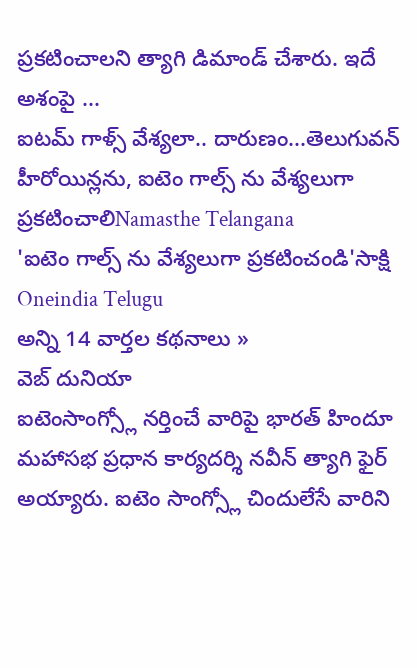ప్రకటించాలని త్యాగి డిమాండ్ చేశారు. ఇదే అశంపై ...
ఐటమ్ గాళ్స్ వేశ్యలా.. దారుణం...తెలుగువన్
హీరోయిన్లను, ఐటెం గాల్స్ ను వేశ్యలుగా ప్రకటించాలిNamasthe Telangana
'ఐటెం గాల్స్ ను వేశ్యలుగా ప్రకటించండి'సాక్షి
Oneindia Telugu
అన్ని 14 వార్తల కథనాలు »
వెబ్ దునియా
ఐటెంసాంగ్స్లో నర్తించే వారిపై భారత్ హిందూ మహాసభ ప్రధాన కార్యదర్శి నవీన్ త్యాగి ఫైర్ అయ్యారు. ఐటెం సాంగ్స్లో చిందులేసే వారిని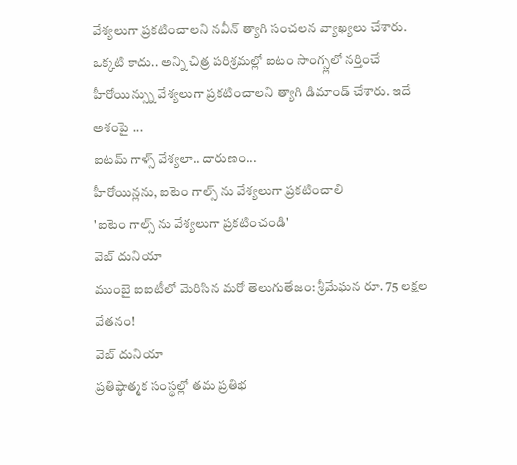వేశ్యలుగా ప్రకటించాలని నవీన్ త్యాగి సంచలన వ్యాఖ్యలు చేశారు. ఒక్కటి కాదు.. అన్ని చిత్ర పరిశ్రమల్లో ఐటం సాంగ్స్లలో నర్తించే హీరోయిన్స్ను వేశ్యలుగా ప్రకటించాలని త్యాగి డిమాండ్ చేశారు. ఇదే అశంపై ...
ఐటమ్ గాళ్స్ వేశ్యలా.. దారుణం...
హీరోయిన్లను, ఐటెం గాల్స్ ను వేశ్యలుగా ప్రకటించాలి
'ఐటెం గాల్స్ ను వేశ్యలుగా ప్రకటించండి'
వెబ్ దునియా
ముంబై ఐఐటీలో మెరిసిన మరో తెలుగుతేజం: శ్రీమేఘన రూ. 75 లక్షల వేతనం!
వెబ్ దునియా
ప్రతిష్ఠాత్మక సంస్థల్లో తమ ప్రతిభ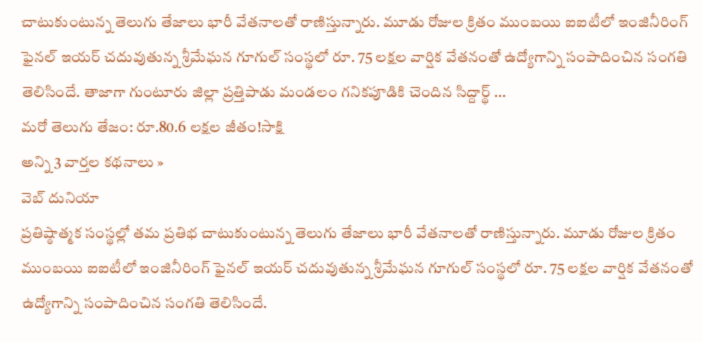చాటుకుంటున్న తెలుగు తేజాలు భారీ వేతనాలతో రాణిస్తున్నారు. మూడు రోజుల క్రితం ముంబయి ఐఐటీలో ఇంజినీరింగ్ ఫైనల్ ఇయర్ చదువుతున్న శ్రీమేఘన గూగుల్ సంస్థలో రూ. 75 లక్షల వార్షిక వేతనంతో ఉద్యోగాన్ని సంపాదించిన సంగతి తెలిసిందే. తాజాగా గుంటూరు జిల్లా ప్రత్తిపాడు మండలం గనికపూడికి చెందిన సిద్దార్థ్ ...
మరో తెలుగు తేజం: రూ.80.6 లక్షల జీతం!సాక్షి
అన్ని 3 వార్తల కథనాలు »
వెబ్ దునియా
ప్రతిష్ఠాత్మక సంస్థల్లో తమ ప్రతిభ చాటుకుంటున్న తెలుగు తేజాలు భారీ వేతనాలతో రాణిస్తున్నారు. మూడు రోజుల క్రితం ముంబయి ఐఐటీలో ఇంజినీరింగ్ ఫైనల్ ఇయర్ చదువుతున్న శ్రీమేఘన గూగుల్ సంస్థలో రూ. 75 లక్షల వార్షిక వేతనంతో ఉద్యోగాన్ని సంపాదించిన సంగతి తెలిసిందే.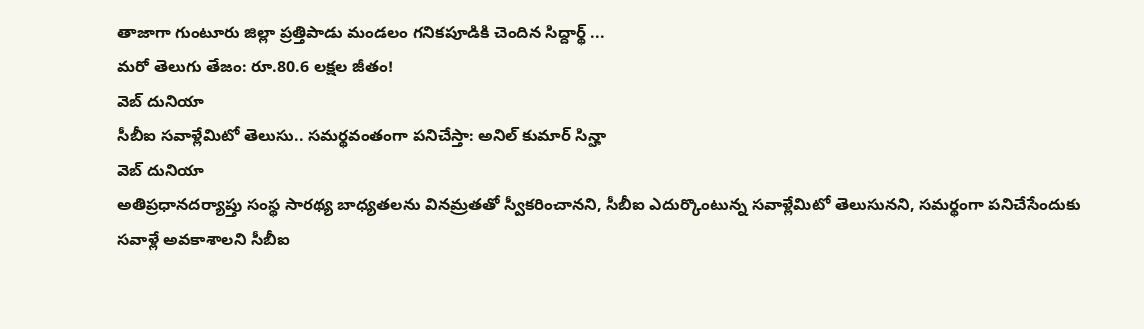తాజాగా గుంటూరు జిల్లా ప్రత్తిపాడు మండలం గనికపూడికి చెందిన సిద్దార్థ్ ...
మరో తెలుగు తేజం: రూ.80.6 లక్షల జీతం!
వెబ్ దునియా
సీబీఐ సవాళ్లేమిటో తెలుసు.. సమర్థవంతంగా పనిచేస్తా: అనిల్ కుమార్ సిన్హా
వెబ్ దునియా
అతిప్రధానదర్యాప్తు సంస్థ సారథ్య బాధ్యతలను వినమ్రతతో స్వీకరించానని, సీబీఐ ఎదుర్కొంటున్న సవాళ్లేమిటో తెలుసునని, సమర్థంగా పనిచేసేందుకు సవాళ్లే అవకాశాలని సీబీఐ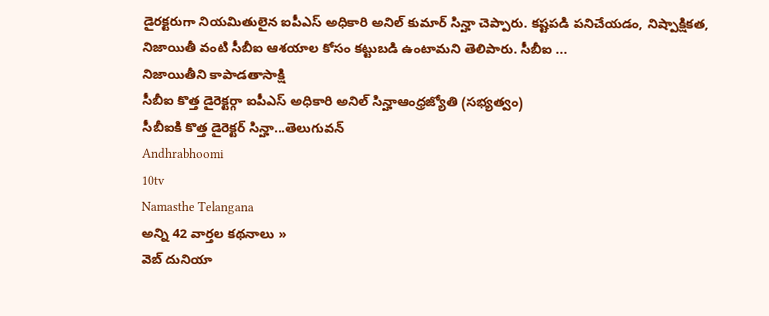డైరక్టరుగా నియమితులైన ఐపీఎస్ అధికారి అనిల్ కుమార్ సిన్హా చెప్పారు. కష్టపడి పనిచేయడం, నిష్పాక్షికత, నిజాయితీ వంటి సీబీఐ ఆశయాల కోసం కట్టుబడి ఉంటామని తెలిపారు. సీబీఐ ...
నిజాయితీని కాపాడతాసాక్షి
సీబీఐ కొత్త డైరెక్టర్గా ఐపీఎస్ అధికారి అనిల్ సిన్హాఆంధ్రజ్యోతి (సభ్యత్వం)
సీబీఐకి కొత్త డైరెక్టర్ సిన్హా...తెలుగువన్
Andhrabhoomi
10tv
Namasthe Telangana
అన్ని 42 వార్తల కథనాలు »
వెబ్ దునియా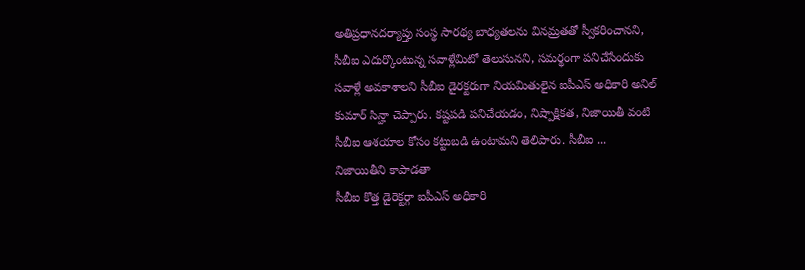అతిప్రధానదర్యాప్తు సంస్థ సారథ్య బాధ్యతలను వినమ్రతతో స్వీకరించానని, సీబీఐ ఎదుర్కొంటున్న సవాళ్లేమిటో తెలుసునని, సమర్థంగా పనిచేసేందుకు సవాళ్లే అవకాశాలని సీబీఐ డైరక్టరుగా నియమితులైన ఐపీఎస్ అధికారి అనిల్ కుమార్ సిన్హా చెప్పారు. కష్టపడి పనిచేయడం, నిష్పాక్షికత, నిజాయితీ వంటి సీబీఐ ఆశయాల కోసం కట్టుబడి ఉంటామని తెలిపారు. సీబీఐ ...
నిజాయితీని కాపాడతా
సీబీఐ కొత్త డైరెక్టర్గా ఐపీఎస్ అధికారి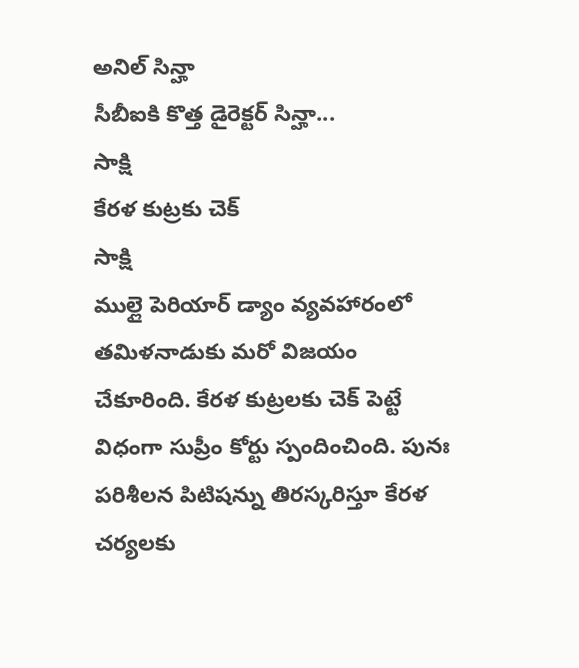అనిల్ సిన్హా
సీబీఐకి కొత్త డైరెక్టర్ సిన్హా...
సాక్షి
కేరళ కుట్రకు చెక్
సాక్షి
ముల్లై పెరియార్ డ్యాం వ్యవహారంలో తమిళనాడుకు మరో విజయం చేకూరింది. కేరళ కుట్రలకు చెక్ పెట్టే విధంగా సుప్రీం కోర్టు స్పందించింది. పునః పరిశీలన పిటిషన్ను తిరస్కరిస్తూ కేరళ చర్యలకు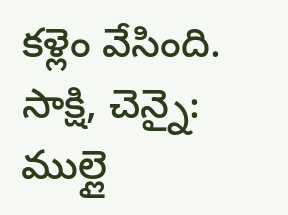కళ్లెం వేసింది. సాక్షి, చెన్నై: ముల్లై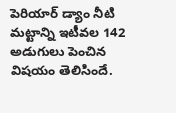పెరియార్ డ్యాం నీటి మట్టాన్ని ఇటీవల 142 అడుగులు పెంచిన విషయం తెలిసిందే.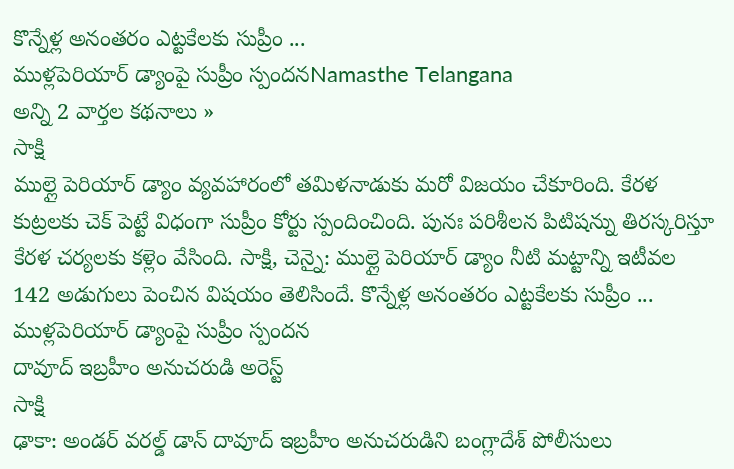కొన్నేళ్ల అనంతరం ఎట్టకేలకు సుప్రీం ...
ముళ్లపెరియార్ డ్యాంపై సుప్రీం స్పందనNamasthe Telangana
అన్ని 2 వార్తల కథనాలు »
సాక్షి
ముల్లై పెరియార్ డ్యాం వ్యవహారంలో తమిళనాడుకు మరో విజయం చేకూరింది. కేరళ కుట్రలకు చెక్ పెట్టే విధంగా సుప్రీం కోర్టు స్పందించింది. పునః పరిశీలన పిటిషన్ను తిరస్కరిస్తూ కేరళ చర్యలకు కళ్లెం వేసింది. సాక్షి, చెన్నై: ముల్లై పెరియార్ డ్యాం నీటి మట్టాన్ని ఇటీవల 142 అడుగులు పెంచిన విషయం తెలిసిందే. కొన్నేళ్ల అనంతరం ఎట్టకేలకు సుప్రీం ...
ముళ్లపెరియార్ డ్యాంపై సుప్రీం స్పందన
దావూద్ ఇబ్రహీం అనుచరుడి అరెస్ట్
సాక్షి
ఢాకా: అండర్ వరల్డ్ డాన్ దావూద్ ఇబ్రహీం అనుచరుడిని బంగ్లాదేశ్ పోలీసులు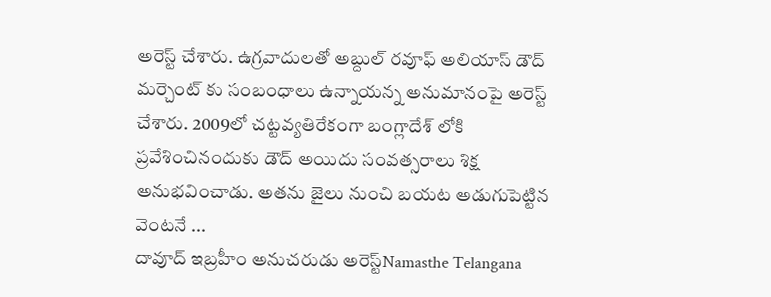అరెస్ట్ చేశారు. ఉగ్రవాదులతో అబ్దుల్ రవూఫ్ అలియాస్ డౌద్ మర్చెంట్ కు సంబంధాలు ఉన్నాయన్న అనుమానంపై అరెస్ట్ చేశారు. 2009లో చట్టవ్యతిరేకంగా బంగ్లాదేశ్ లోకి ప్రవేశించినందుకు డౌద్ అయిదు సంవత్సరాలు శిక్ష అనుభవించాడు. అతను జైలు నుంచి బయట అడుగుపెట్టిన వెంటనే ...
దావూద్ ఇబ్రహీం అనుచరుడు అరెస్ట్Namasthe Telangana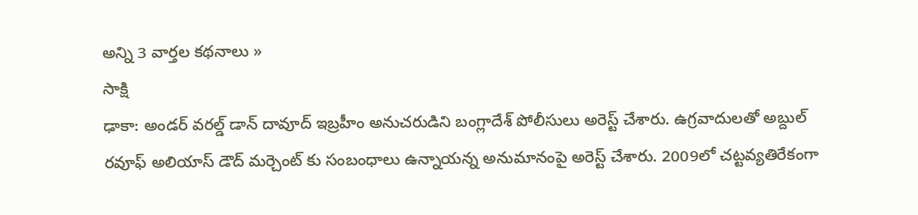అన్ని 3 వార్తల కథనాలు »
సాక్షి
ఢాకా: అండర్ వరల్డ్ డాన్ దావూద్ ఇబ్రహీం అనుచరుడిని బంగ్లాదేశ్ పోలీసులు అరెస్ట్ చేశారు. ఉగ్రవాదులతో అబ్దుల్ రవూఫ్ అలియాస్ డౌద్ మర్చెంట్ కు సంబంధాలు ఉన్నాయన్న అనుమానంపై అరెస్ట్ చేశారు. 2009లో చట్టవ్యతిరేకంగా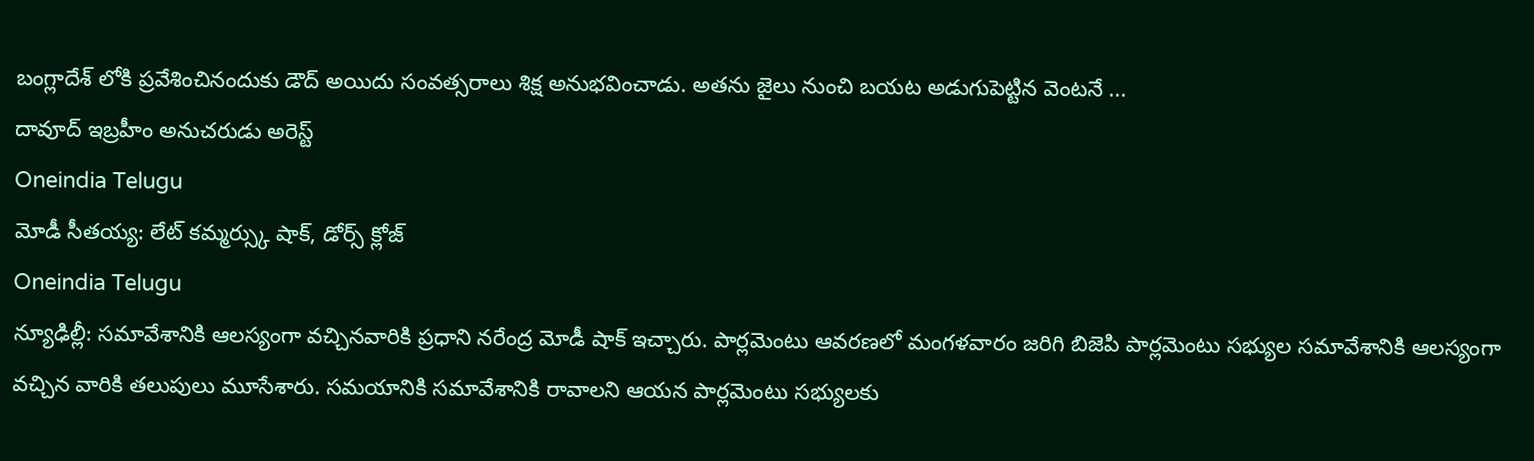బంగ్లాదేశ్ లోకి ప్రవేశించినందుకు డౌద్ అయిదు సంవత్సరాలు శిక్ష అనుభవించాడు. అతను జైలు నుంచి బయట అడుగుపెట్టిన వెంటనే ...
దావూద్ ఇబ్రహీం అనుచరుడు అరెస్ట్
Oneindia Telugu
మోడీ సీతయ్య: లేట్ కమ్మర్స్కు షాక్, డోర్స్ క్లోజ్
Oneindia Telugu
న్యూఢిల్లీ: సమావేశానికి ఆలస్యంగా వచ్చినవారికి ప్రధాని నరేంద్ర మోడీ షాక్ ఇచ్చారు. పార్లమెంటు ఆవరణలో మంగళవారం జరిగి బిజెపి పార్లమెంటు సభ్యుల సమావేశానికి ఆలస్యంగా వచ్చిన వారికి తలుపులు మూసేశారు. సమయానికి సమావేశానికి రావాలని ఆయన పార్లమెంటు సభ్యులకు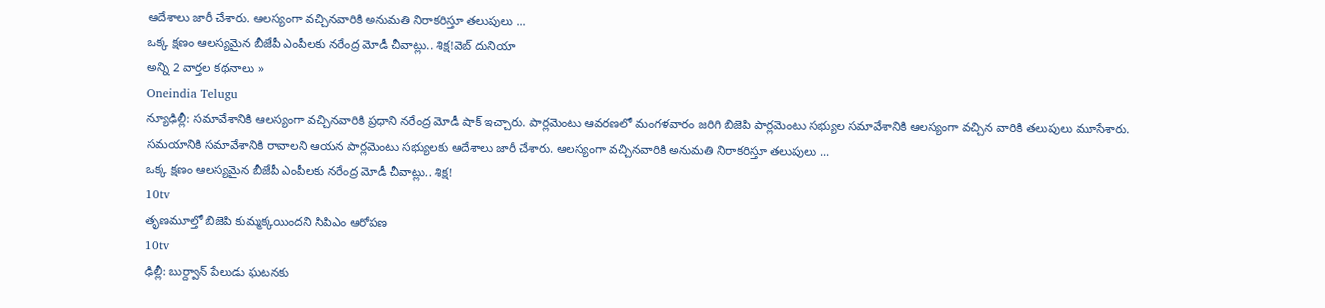ఆదేశాలు జారీ చేశారు. ఆలస్యంగా వచ్చినవారికి అనుమతి నిరాకరిస్తూ తలుపులు ...
ఒక్క క్షణం ఆలస్యమైన బీజేపీ ఎంపీలకు నరేంద్ర మోడీ చీవాట్లు.. శిక్ష!వెబ్ దునియా
అన్ని 2 వార్తల కథనాలు »
Oneindia Telugu
న్యూఢిల్లీ: సమావేశానికి ఆలస్యంగా వచ్చినవారికి ప్రధాని నరేంద్ర మోడీ షాక్ ఇచ్చారు. పార్లమెంటు ఆవరణలో మంగళవారం జరిగి బిజెపి పార్లమెంటు సభ్యుల సమావేశానికి ఆలస్యంగా వచ్చిన వారికి తలుపులు మూసేశారు. సమయానికి సమావేశానికి రావాలని ఆయన పార్లమెంటు సభ్యులకు ఆదేశాలు జారీ చేశారు. ఆలస్యంగా వచ్చినవారికి అనుమతి నిరాకరిస్తూ తలుపులు ...
ఒక్క క్షణం ఆలస్యమైన బీజేపీ ఎంపీలకు నరేంద్ర మోడీ చీవాట్లు.. శిక్ష!
10tv
తృణమూల్తో బిజెపి కుమ్మక్కయిందని సిపిఎం ఆరోపణ
10tv
ఢిల్లీ: బుర్ద్వాన్ పేలుడు ఘటనకు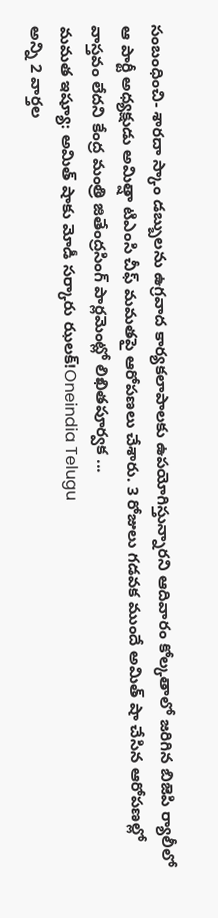సంబంధించి- శారదా స్కాం డబ్బులను ఉగ్రవాద కార్యకలాపాలకు ఉపయోగిస్తున్నారని ఆదివారం కోల్కతాలో జరిగిన బిజెపి ర్యాలీలో ఆ పార్టీ అధ్యక్షుడు అమిత్షా టిఎంసి చీఫ్ మమతపై ఆరోపణలు చేశారు. 3 రోజులు గడవక ముందే అమిత్ షా చేసిన ఆరోపణల్లో వాస్తవం లేదని కేంద్ర మంత్రి జితేంద్రసింగ్ పార్లమెంట్లో లిఖితపూర్వక ...
మమత ఇష్యూ: అమిత్ షాకు మోడీ సర్కారు ఝలక్!Oneindia Telugu
అన్ని 2 వార్తల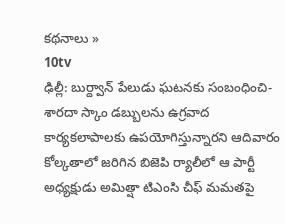కథనాలు »
10tv
ఢిల్లీ: బుర్ద్వాన్ పేలుడు ఘటనకు సంబంధించి- శారదా స్కాం డబ్బులను ఉగ్రవాద కార్యకలాపాలకు ఉపయోగిస్తున్నారని ఆదివారం కోల్కతాలో జరిగిన బిజెపి ర్యాలీలో ఆ పార్టీ అధ్యక్షుడు అమిత్షా టిఎంసి చీఫ్ మమతపై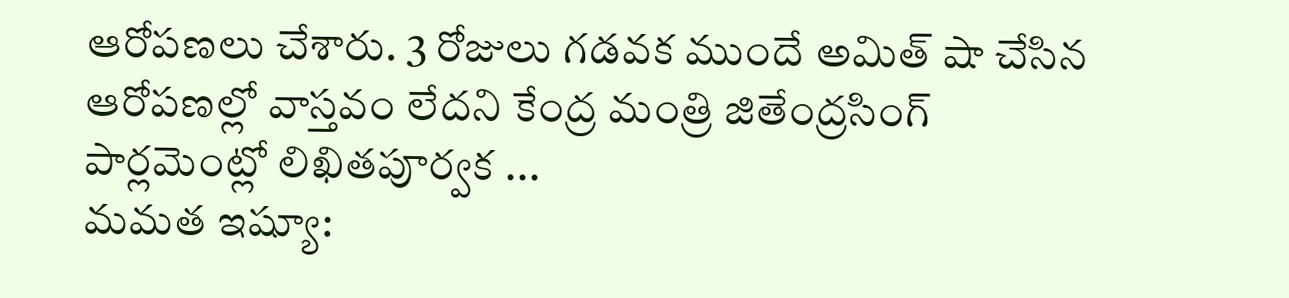ఆరోపణలు చేశారు. 3 రోజులు గడవక ముందే అమిత్ షా చేసిన ఆరోపణల్లో వాస్తవం లేదని కేంద్ర మంత్రి జితేంద్రసింగ్ పార్లమెంట్లో లిఖితపూర్వక ...
మమత ఇష్యూ: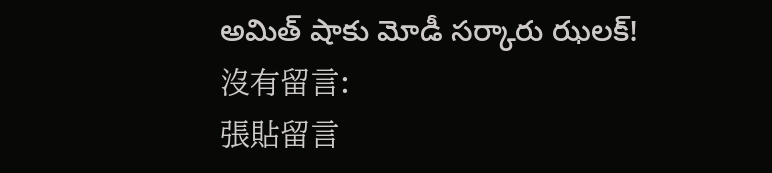అమిత్ షాకు మోడీ సర్కారు ఝలక్!
沒有留言:
張貼留言